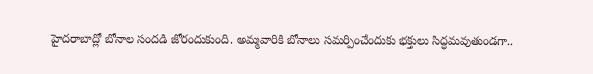హైదరాబాద్లో బోనాల సందడి జోరందుకుంది. అమ్మవారికి బోనాలు సమర్పించేందుకు భక్తులు సిద్ధమవుతుండగా..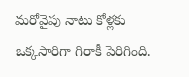మరోవైపు నాటు కోళ్లకు ఒక్కసారిగా గిరాకీ పెరిగింది.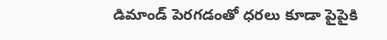డిమాండ్ పెరగడంతో ధరలు కూడా పైపైకి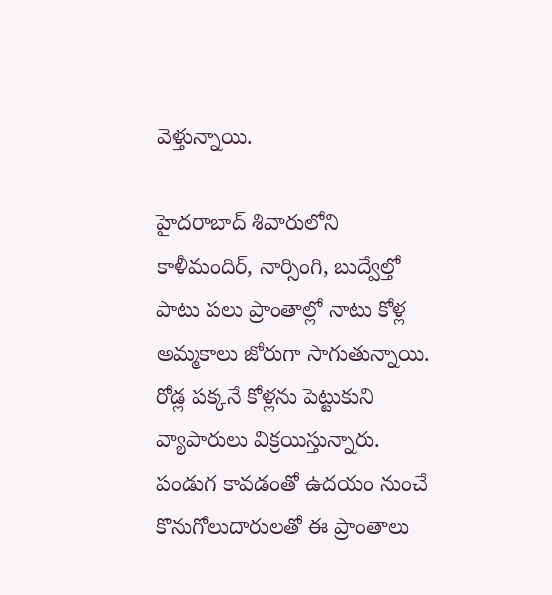వెళ్తున్నాయి.

హైదరాబాద్ శివారులోని కాళీమందిర్, నార్సింగి, బుద్వేల్తో పాటు పలు ప్రాంతాల్లో నాటు కోళ్ల అమ్మకాలు జోరుగా సాగుతున్నాయి. రోడ్ల పక్కనే కోళ్లను పెట్టుకుని వ్యాపారులు విక్రయిస్తున్నారు. పండుగ కావడంతో ఉదయం నుంచే కొనుగోలుదారులతో ఈ ప్రాంతాలు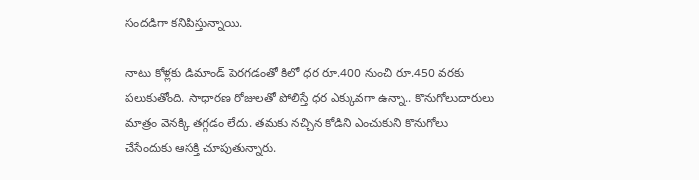సందడిగా కనిపిస్తున్నాయి.

నాటు కోళ్లకు డిమాండ్ పెరగడంతో కిలో ధర రూ.400 నుంచి రూ.450 వరకు పలుకుతోంది. సాధారణ రోజులతో పోలిస్తే ధర ఎక్కువగా ఉన్నా.. కొనుగోలుదారులు మాత్రం వెనక్కి తగ్గడం లేదు. తమకు నచ్చిన కోడిని ఎంచుకుని కొనుగోలు చేసేందుకు ఆసక్తి చూపుతున్నారు.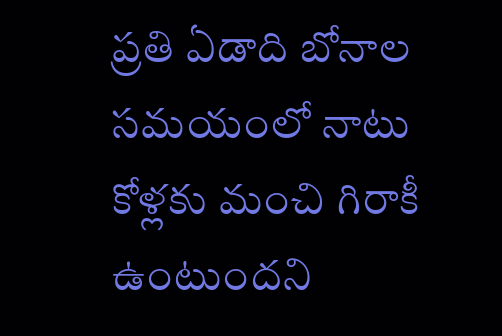ప్రతి ఏడాది బోనాల సమయంలో నాటు కోళ్లకు మంచి గిరాకీ ఉంటుందని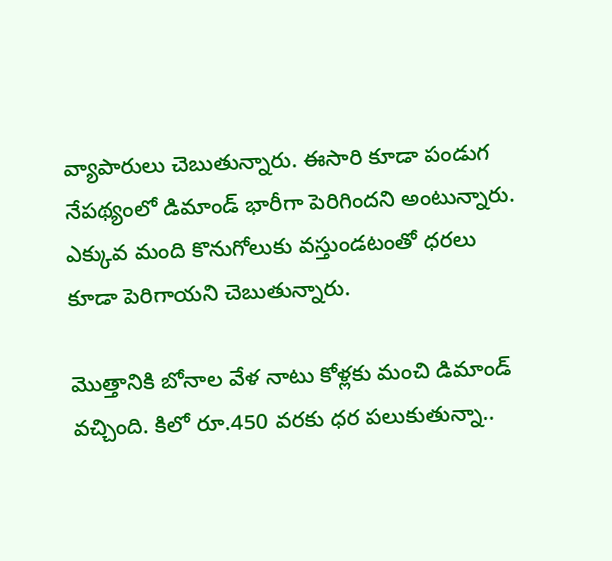వ్యాపారులు చెబుతున్నారు. ఈసారి కూడా పండుగ నేపథ్యంలో డిమాండ్ భారీగా పెరిగిందని అంటున్నారు. ఎక్కువ మంది కొనుగోలుకు వస్తుండటంతో ధరలు కూడా పెరిగాయని చెబుతున్నారు.

మొత్తానికి బోనాల వేళ నాటు కోళ్లకు మంచి డిమాండ్ వచ్చింది. కిలో రూ.450 వరకు ధర పలుకుతున్నా..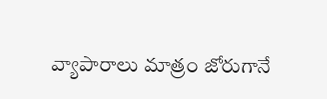వ్యాపారాలు మాత్రం జోరుగానే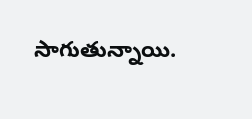సాగుతున్నాయి.